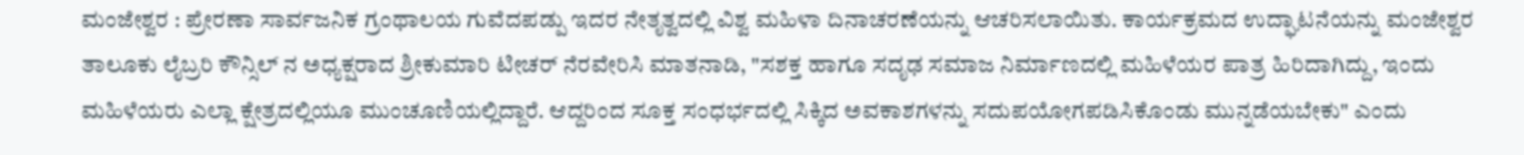ಮಂಜೇಶ್ವರ : ಪ್ರೇರಣಾ ಸಾರ್ವಜನಿಕ ಗ್ರಂಥಾಲಯ ಗುವೆದಪಡ್ಪು ಇದರ ನೇತೃತ್ವದಲ್ಲಿ ವಿಶ್ವ ಮಹಿಳಾ ದಿನಾಚರಣೆಯನ್ನು ಆಚರಿಸಲಾಯಿತು. ಕಾರ್ಯಕ್ರಮದ ಉದ್ಘಾಟನೆಯನ್ನು ಮಂಜೇಶ್ವರ ತಾಲೂಕು ಲೈಬ್ರರಿ ಕೌನ್ಸಿಲ್ ನ ಅಧ್ಯಕ್ಷರಾದ ಶ್ರೀಕುಮಾರಿ ಟೀಚರ್ ನೆರವೇರಿಸಿ ಮಾತನಾಡಿ, "ಸಶಕ್ತ ಹಾಗೂ ಸದೃಢ ಸಮಾಜ ನಿರ್ಮಾಣದಲ್ಲಿ ಮಹಿಳೆಯರ ಪಾತ್ರ ಹಿರಿದಾಗಿದ್ದು, ಇಂದು ಮಹಿಳೆಯರು ಎಲ್ಲಾ ಕ್ಷೇತ್ರದಲ್ಲಿಯೂ ಮುಂಚೂಣಿಯಲ್ಲಿದ್ದಾರೆ. ಆದ್ದರಿಂದ ಸೂಕ್ತ ಸಂಧರ್ಭದಲ್ಲಿ ಸಿಕ್ಕಿದ ಅವಕಾಶಗಳನ್ನು ಸದುಪಯೋಗಪಡಿಸಿಕೊಂಡು ಮುನ್ನಡೆಯಬೇಕು" ಎಂದು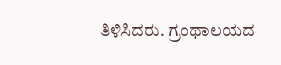ತಿಳಿಸಿದರು. ಗ್ರಂಥಾಲಯದ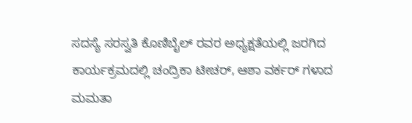ಸದಸ್ಯೆ ಸರಸ್ವತಿ ಕೊಣಿಬೈಲ್ ರವರ ಅಧ್ಯಕ್ಷತೆಯಲ್ಲಿ ಜರಗಿದ ಕಾರ್ಯಕ್ರಮದಲ್ಲಿ ಚಂದ್ರಿಕಾ ಟೀಚರ್, ಆಶಾ ವರ್ಕರ್ ಗಳಾದ ಮಮತಾ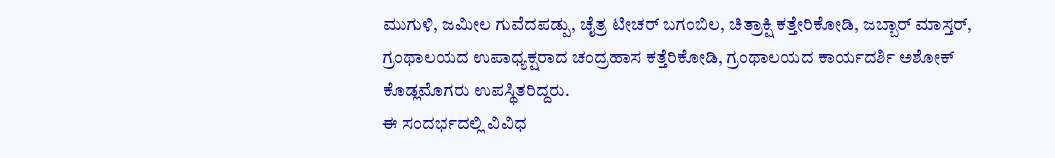ಮುಗುಳಿ, ಜಮೀಲ ಗುವೆದಪಡ್ಪು, ಚೈತ್ರ ಟೀಚರ್ ಬಗಂಬಿಲ, ಚಿತ್ರಾಕ್ಷಿ ಕತ್ತೇರಿಕೋಡಿ, ಜಬ್ಬಾರ್ ಮಾಸ್ತರ್, ಗ್ರಂಥಾಲಯದ ಉಪಾಧ್ಯಕ್ಷರಾದ ಚಂದ್ರಹಾಸ ಕತ್ತೆರಿಕೋಡಿ, ಗ್ರಂಥಾಲಯದ ಕಾರ್ಯದರ್ಶಿ ಅಶೋಕ್ ಕೊಡ್ಲಮೊಗರು ಉಪಸ್ಥಿತರಿದ್ದರು.
ಈ ಸಂದರ್ಭದಲ್ಲಿ ವಿವಿಧ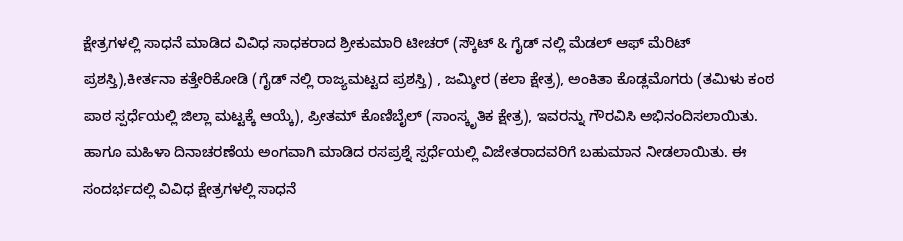ಕ್ಷೇತ್ರಗಳಲ್ಲಿ ಸಾಧನೆ ಮಾಡಿದ ವಿವಿಧ ಸಾಧಕರಾದ ಶ್ರೀಕುಮಾರಿ ಟೀಚರ್ (ಸ್ಕೌಟ್ & ಗೈಡ್ ನಲ್ಲಿ ಮೆಡಲ್ ಆಫ್ ಮೆರಿಟ್ ಪ್ರಶಸ್ತಿ),ಕೀರ್ತನಾ ಕತ್ತೇರಿಕೋಡಿ (ಗೈಡ್ ನಲ್ಲಿ ರಾಜ್ಯಮಟ್ಟದ ಪ್ರಶಸ್ತಿ) , ಜಮ್ಶೀರ (ಕಲಾ ಕ್ಷೇತ್ರ), ಅಂಕಿತಾ ಕೊಡ್ಲಮೊಗರು (ತಮಿಳು ಕಂಠ ಪಾಠ ಸ್ಪರ್ಧೆಯಲ್ಲಿ ಜಿಲ್ಲಾ ಮಟ್ಟಕ್ಕೆ ಆಯ್ಕೆ), ಪ್ರೀತಮ್ ಕೊಣಿಬೈಲ್ (ಸಾಂಸ್ಕೃತಿಕ ಕ್ಷೇತ್ರ), ಇವರನ್ನು ಗೌರವಿಸಿ ಅಭಿನಂದಿಸಲಾಯಿತು. ಹಾಗೂ ಮಹಿಳಾ ದಿನಾಚರಣೆಯ ಅಂಗವಾಗಿ ಮಾಡಿದ ರಸಪ್ರಶ್ನೆ ಸ್ಪರ್ಧೆಯಲ್ಲಿ ವಿಜೇತರಾದವರಿಗೆ ಬಹುಮಾನ ನೀಡಲಾಯಿತು. ಈ ಸಂದರ್ಭದಲ್ಲಿ ವಿವಿಧ ಕ್ಷೇತ್ರಗಳಲ್ಲಿ ಸಾಧನೆ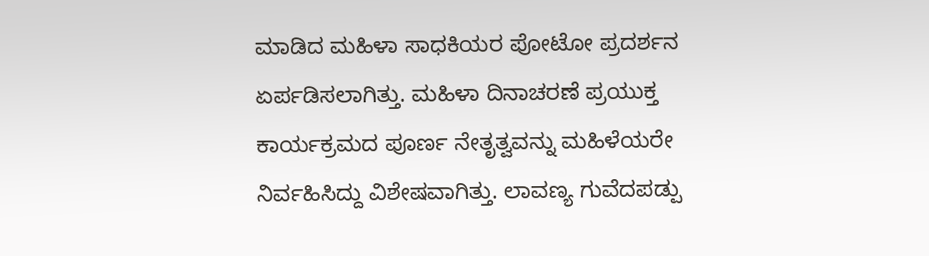ಮಾಡಿದ ಮಹಿಳಾ ಸಾಧಕಿಯರ ಪೋಟೋ ಪ್ರದರ್ಶನ ಏರ್ಪಡಿಸಲಾಗಿತ್ತು. ಮಹಿಳಾ ದಿನಾಚರಣೆ ಪ್ರಯುಕ್ತ ಕಾರ್ಯಕ್ರಮದ ಪೂರ್ಣ ನೇತೃತ್ವವನ್ನು ಮಹಿಳೆಯರೇ ನಿರ್ವಹಿಸಿದ್ದು ವಿಶೇಷವಾಗಿತ್ತು. ಲಾವಣ್ಯ ಗುವೆದಪಡ್ಪು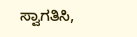ಸ್ವಾಗತಿಸಿ,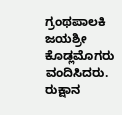ಗ್ರಂಥಪಾಲಕಿ ಜಯಶ್ರೀ ಕೊಡ್ಲಮೊಗರು ವಂದಿಸಿದರು. ರುಕ್ಷಾನ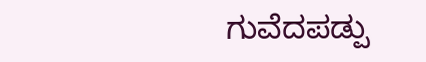ಗುವೆದಪಡ್ಪು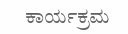ಕಾರ್ಯಕ್ರಮ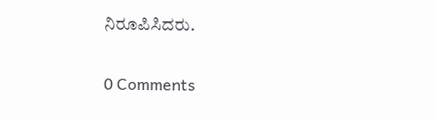ನಿರೂಪಿಸಿದರು.

0 Comments